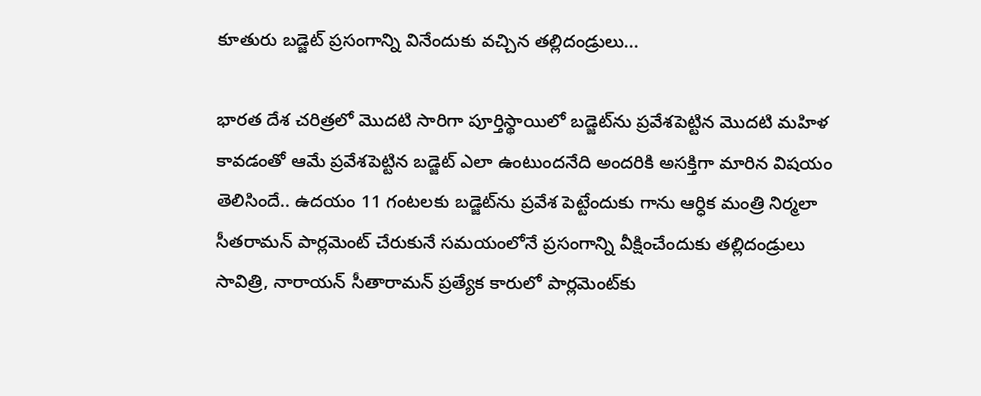కూతురు బడ్జెట్ ప్రసంగాన్ని వినేందుకు వచ్చిన తల్లిదండ్రులు...

భారత దేశ చరిత్రలో మొదటి సారిగా పూర్తిస్థాయిలో బడ్జెట్‌ను ప్రవేశపెట్టిన మొదటి మహిళ కావడంతో ఆమే ప్రవేశపెట్టిన బడ్జెట్‌ ఎలా ఉంటుందనేది అందరికి అసక్తిగా మారిన విషయం తెలిసిందే.. ఉదయం 11 గంటలకు బడ్జెట్‌ను ప్రవేశ పెట్టేందుకు గాను ఆర్ధిక మంత్రి నిర్మలా సీతరామన్ పార్లమెంట్ చేరుకునే సమయంలోనే ప్రసంగాన్ని వీక్షించేందుకు తల్లిదండ్రులు సావిత్రి, నారాయన్ సీతారామన్ ప్రత్యేక కారులో పార్లమెంట్‌కు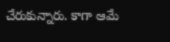చేరుకున్నారు. కాగా ఆమే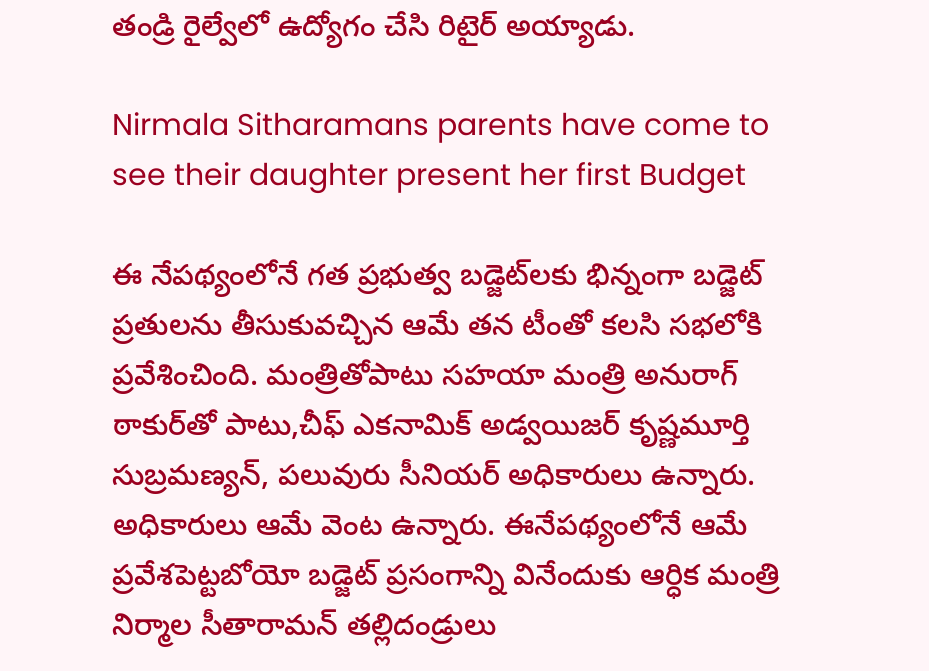తండ్రి రైల్వేలో ఉద్యోగం చేసి రిటైర్ అయ్యాడు.

Nirmala Sitharamans parents have come to see their daughter present her first Budget

ఈ నేపథ్యంలోనే గత ప్రభుత్వ బడ్జెట్‌లకు భిన్నంగా బడ్జెట్ ప్రతులను తీసుకువచ్చిన ఆమే తన టీంతో కలసి సభలోకి ప్రవేశించింది. మంత్రితోపాటు సహయా మంత్రి అనురాగ్ ఠాకుర్‌తో పాటు,చీఫ్ ఎకనామిక్ అడ్వయిజర్ కృష్ణమూర్తి సుబ్రమణ్యన్, పలువురు సీనియర్ అధికారులు ఉన్నారు. అధికారులు ఆమే వెంట ఉన్నారు. ఈనేపథ్యంలోనే ఆమే ప్రవేశపెట్టబోయో బడ్జెట్‌ ప్రసంగాన్ని వినేందుకు ఆర్ధిక మంత్రి నిర్మాల సీతారామన్ తల్లిదండ్రులు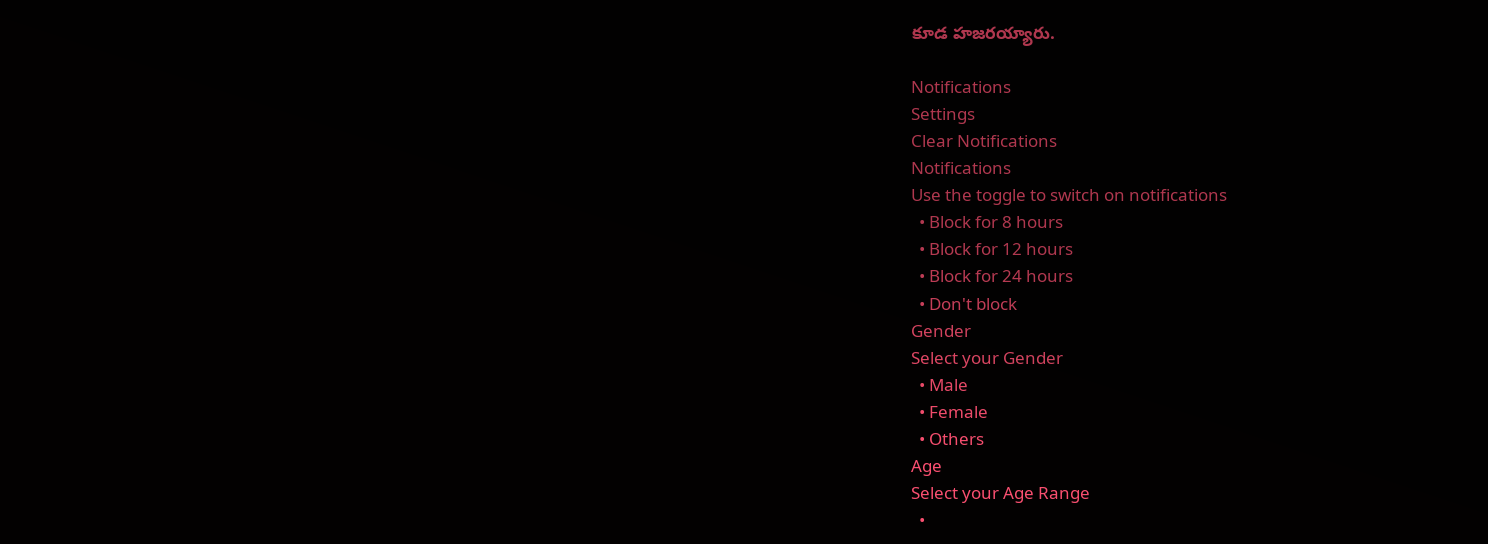కూడ హజరయ్యారు.

Notifications
Settings
Clear Notifications
Notifications
Use the toggle to switch on notifications
  • Block for 8 hours
  • Block for 12 hours
  • Block for 24 hours
  • Don't block
Gender
Select your Gender
  • Male
  • Female
  • Others
Age
Select your Age Range
  •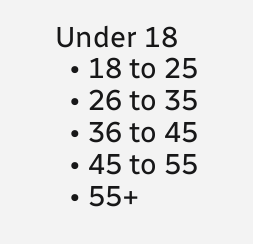Under 18
  • 18 to 25
  • 26 to 35
  • 36 to 45
  • 45 to 55
  • 55+